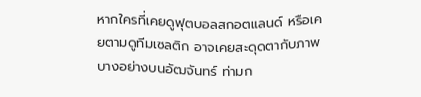หากใครที่เคยดูฟุตบอลสกอตแลนด์ หรือเคยตามดูทีมเซลติก อาจเคยสะดุดตากับภาพบางอย่างบนอัฒจันทร์ ท่ามก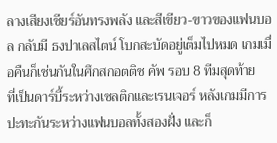ลางเสียงเชียร์อันทรงพลัง และสีเขียว-ขาวของแฟนบอล กลับมี ธงปาเลสไตน์ โบกสะบัดอยู่เต็มไปหมด เกมเมื่อคืนก็เช่นกันในศึกสกอตติช คัพ รอบ 8 ทีมสุดท้าย
ที่เป็นดาร์บี้ระหว่างเซลติกและเรนเจอร์ หลังเกมมีการปะทะกันระหว่างแฟนบอลทั้งสองฝั่ง และก็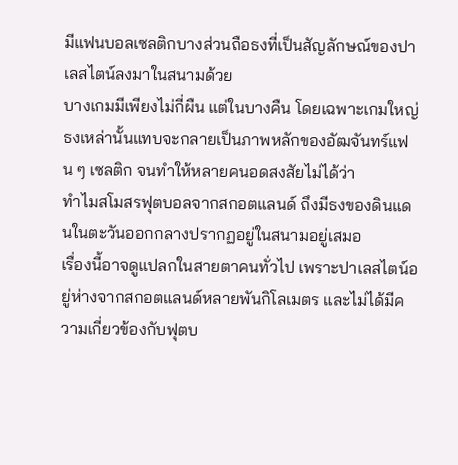มีแฟนบอลเซลติกบางส่วนถือธงที่เป็นสัญลักษณ์ของปาเลสไตน์ลงมาในสนามด้วย
บางเกมมีเพียงไม่กี่ผืน แต่ในบางคืน โดยเฉพาะเกมใหญ่ ธงเหล่านั้นแทบจะกลายเป็นภาพหลักของอัฒจันทร์แฟน ๆ เซลติก จนทำให้หลายคนอดสงสัยไม่ได้ว่า
ทำไมสโมสรฟุตบอลจากสกอตแลนด์ ถึงมีธงของดินแดนในตะวันออกกลางปรากฏอยู่ในสนามอยู่เสมอ
เรื่องนี้อาจดูแปลกในสายตาคนทั่วไป เพราะปาเลสไตน์อยู่ห่างจากสกอตแลนด์หลายพันกิโลเมตร และไม่ได้มีความเกี่ยวข้องกับฟุตบ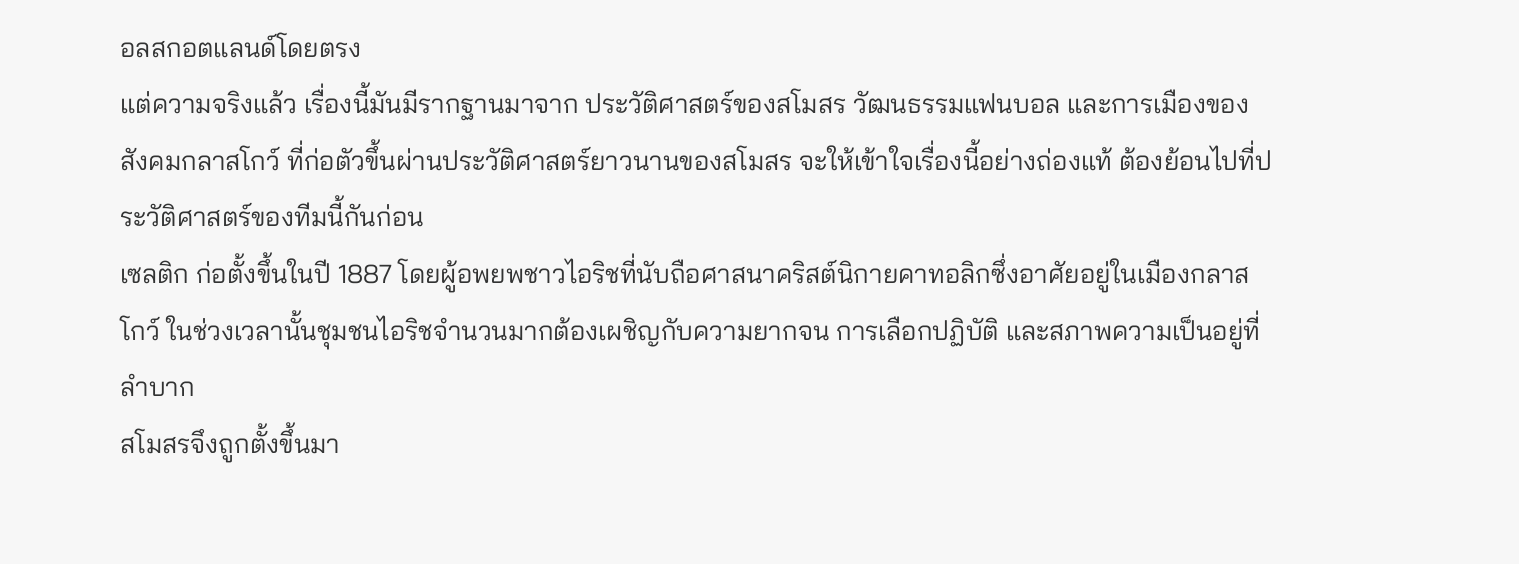อลสกอตแลนด์โดยตรง
แต่ความจริงแล้ว เรื่องนี้มันมีรากฐานมาจาก ประวัติศาสตร์ของสโมสร วัฒนธรรมแฟนบอล และการเมืองของสังคมกลาสโกว์ ที่ก่อตัวขึ้นผ่านประวัติศาสตร์ยาวนานของสโมสร จะให้เข้าใจเรื่องนี้อย่างถ่องแท้ ต้องย้อนไปที่ประวัติศาสตร์ของทีมนี้กันก่อน
เซลติก ก่อตั้งขึ้นในปี 1887 โดยผู้อพยพชาวไอริชที่นับถือศาสนาคริสต์นิกายคาทอลิกซึ่งอาศัยอยู่ในเมืองกลาสโกว์ ในช่วงเวลานั้นชุมชนไอริชจำนวนมากต้องเผชิญกับความยากจน การเลือกปฏิบัติ และสภาพความเป็นอยู่ที่ลำบาก
สโมสรจึงถูกตั้งขึ้นมา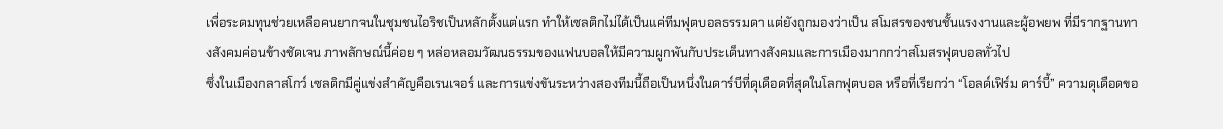เพื่อระดมทุนช่วยเหลือคนยากจนในชุมชนไอริชเป็นหลักตั้งแต่แรก ทำให้เซลติกไม่ได้เป็นแค่ทีมฟุตบอลธรรมดา แต่ยังถูกมองว่าเป็น สโมสรของชนชั้นแรงงานและผู้อพยพ ที่มีรากฐานทางสังคมค่อนข้างชัดเจน ภาพลักษณ์นี้ค่อย ๆ หล่อหลอมวัฒนธรรมของแฟนบอลให้มีความผูกพันกับประเด็นทางสังคมและการเมืองมากกว่าสโมสรฟุตบอลทั่วไป
ซึ่งในเมืองกลาสโกว์ เซลติกมีคู่แข่งสำคัญคือเรนเจอร์ และการแข่งขันระหว่างสองทีมนี้ถือเป็นหนึ่งในดาร์บีที่ดุเดือดที่สุดในโลกฟุตบอล หรือที่เรียกว่า “โอลด์เฟิร์ม ดาร์บี้” ความดุเดือดขอ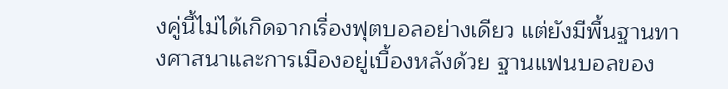งคู่นี้ไม่ได้เกิดจากเรื่องฟุตบอลอย่างเดียว แต่ยังมีพื้นฐานทางศาสนาและการเมืองอยู่เบื้องหลังด้วย ฐานแฟนบอลของ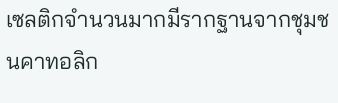เซลติกจำนวนมากมีรากฐานจากชุมชนคาทอลิก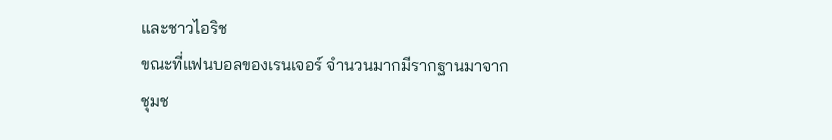และชาวไอริช
ขณะที่แฟนบอลของเรนเจอร์ จำนวนมากมีรากฐานมาจากชุมช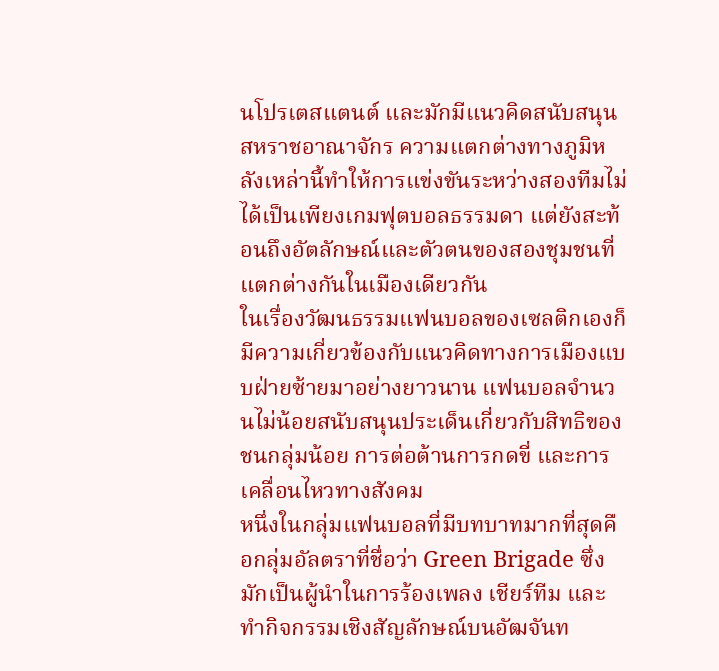นโปรเตสแตนต์ และมักมีแนวคิดสนับสนุนสหราชอาณาจักร ความแตกต่างทางภูมิหลังเหล่านี้ทำให้การแข่งขันระหว่างสองทีมไม่ได้เป็นเพียงเกมฟุตบอลธรรมดา แต่ยังสะท้อนถึงอัตลักษณ์และตัวตนของสองชุมชนที่แตกต่างกันในเมืองเดียวกัน
ในเรื่องวัฒนธรรมแฟนบอลของเซลติกเองก็มีความเกี่ยวข้องกับแนวคิดทางการเมืองแบบฝ่ายซ้ายมาอย่างยาวนาน แฟนบอลจำนวนไม่น้อยสนับสนุนประเด็นเกี่ยวกับสิทธิของชนกลุ่มน้อย การต่อต้านการกดขี่ และการเคลื่อนไหวทางสังคม
หนึ่งในกลุ่มแฟนบอลที่มีบทบาทมากที่สุดคือกลุ่มอัลตราที่ชื่อว่า Green Brigade ซึ่งมักเป็นผู้นำในการร้องเพลง เชียร์ทีม และทำกิจกรรมเชิงสัญลักษณ์บนอัฒจันท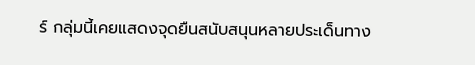ร์ กลุ่มนี้เคยแสดงจุดยืนสนับสนุนหลายประเด็นทาง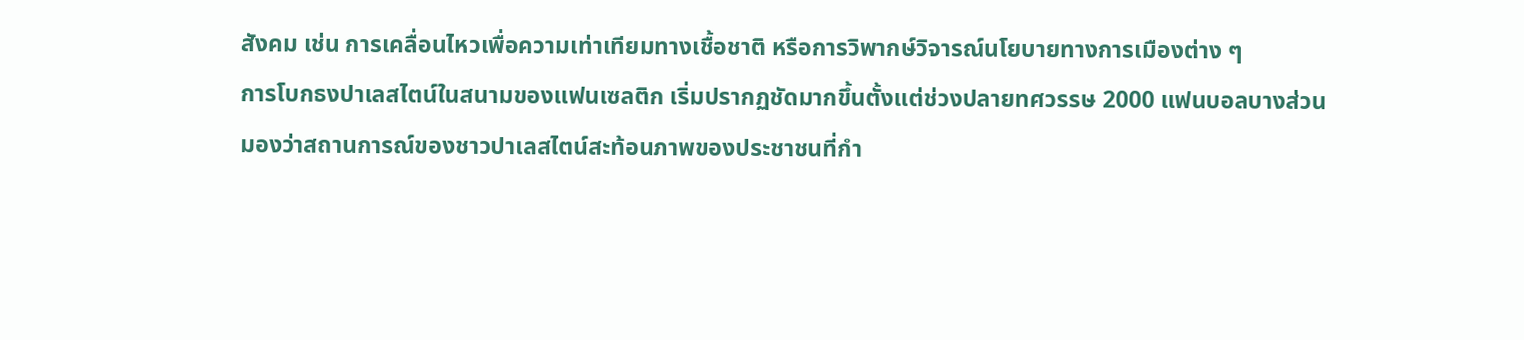สังคม เช่น การเคลื่อนไหวเพื่อความเท่าเทียมทางเชื้อชาติ หรือการวิพากษ์วิจารณ์นโยบายทางการเมืองต่าง ๆ
การโบกธงปาเลสไตน์ในสนามของแฟนเซลติก เริ่มปรากฏชัดมากขึ้นตั้งแต่ช่วงปลายทศวรรษ 2000 แฟนบอลบางส่วนมองว่าสถานการณ์ของชาวปาเลสไตน์สะท้อนภาพของประชาชนที่กำ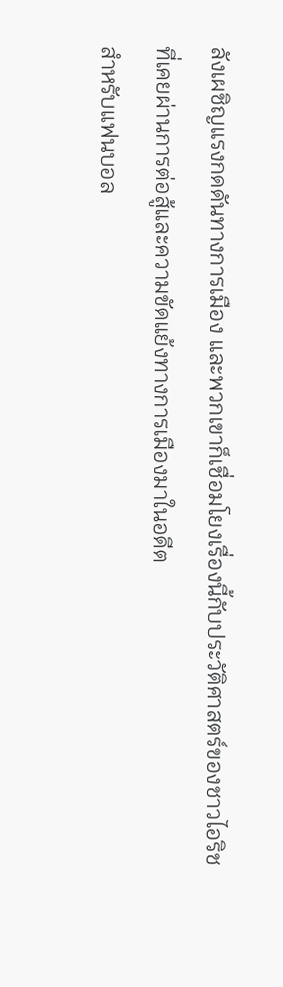ลังเผชิญแรงกดดันทางการเมือง และพวกเขาก็เชื่อมโยงเรื่องนี้กับประวัติศาสตร์ของชาวไอริชที่เคยผ่านการต่อสู้และความขัดแย้งทางการเมืองมาในอดีต
สำหรับแฟนบอล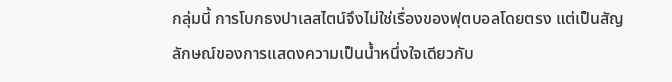กลุ่มนี้ การโบกธงปาเลสไตน์จึงไม่ใช่เรื่องของฟุตบอลโดยตรง แต่เป็นสัญลักษณ์ของการแสดงความเป็นน้ำหนึ่งใจเดียวกับ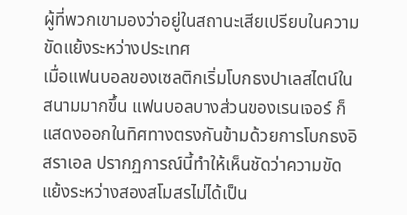ผู้ที่พวกเขามองว่าอยู่ในสถานะเสียเปรียบในความขัดแย้งระหว่างประเทศ
เมื่อแฟนบอลของเซลติกเริ่มโบกธงปาเลสไตน์ในสนามมากขึ้น แฟนบอลบางส่วนของเรนเจอร์ ก็แสดงออกในทิศทางตรงกันข้ามด้วยการโบกธงอิสราเอล ปรากฏการณ์นี้ทำให้เห็นชัดว่าความขัดแย้งระหว่างสองสโมสรไม่ได้เป็น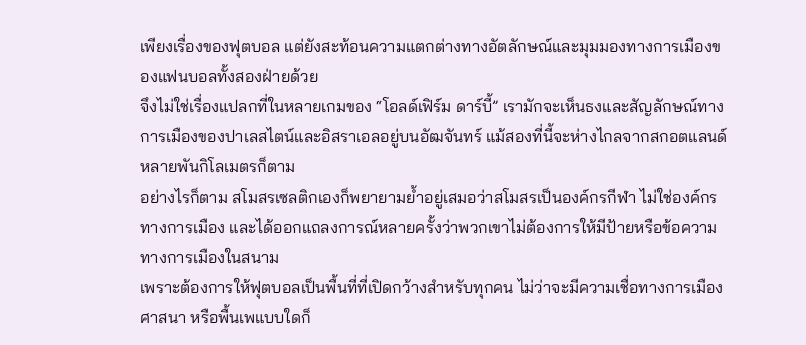เพียงเรื่องของฟุตบอล แต่ยังสะท้อนความแตกต่างทางอัตลักษณ์และมุมมองทางการเมืองของแฟนบอลทั้งสองฝ่ายด้วย
จึงไม่ใช่เรื่องแปลกที่ในหลายเกมของ “โอลด์เฟิร์ม ดาร์บี้” เรามักจะเห็นธงและสัญลักษณ์ทางการเมืองของปาเลสไตน์และอิสราเอลอยู่บนอัฒจันทร์ แม้สองที่นี้จะห่างไกลจากสกอตแลนด์หลายพันกิโลเมตรก็ตาม
อย่างไรก็ตาม สโมสรเซลติกเองก็พยายามย้ำอยู่เสมอว่าสโมสรเป็นองค์กรกีฬา ไม่ใช่องค์กรทางการเมือง และได้ออกแถลงการณ์หลายครั้งว่าพวกเขาไม่ต้องการให้มีป้ายหรือข้อความทางการเมืองในสนาม
เพราะต้องการให้ฟุตบอลเป็นพื้นที่ที่เปิดกว้างสำหรับทุกคน ไม่ว่าจะมีความเชื่อทางการเมือง ศาสนา หรือพื้นเพแบบใดก็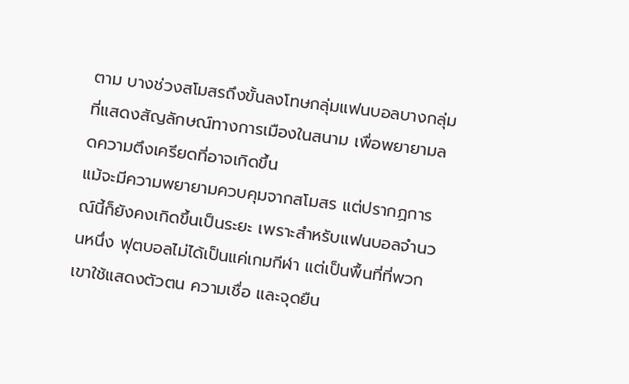ตาม บางช่วงสโมสรถึงขั้นลงโทษกลุ่มแฟนบอลบางกลุ่มที่แสดงสัญลักษณ์ทางการเมืองในสนาม เพื่อพยายามลดความตึงเครียดที่อาจเกิดขึ้น
แม้จะมีความพยายามควบคุมจากสโมสร แต่ปรากฏการณ์นี้ก็ยังคงเกิดขึ้นเป็นระยะ เพราะสำหรับแฟนบอลจำนวนหนึ่ง ฟุตบอลไม่ได้เป็นแค่เกมกีฬา แต่เป็นพื้นที่ที่พวกเขาใช้แสดงตัวตน ความเชื่อ และจุดยืน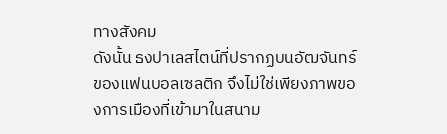ทางสังคม
ดังนั้น ธงปาเลสไตน์ที่ปรากฏบนอัฒจันทร์ของแฟนบอลเซลติก จึงไม่ใช่เพียงภาพของการเมืองที่เข้ามาในสนาม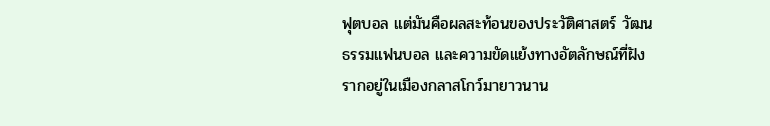ฟุตบอล แต่มันคือผลสะท้อนของประวัติศาสตร์ วัฒนธรรมแฟนบอล และความขัดแย้งทางอัตลักษณ์ที่ฝังรากอยู่ในเมืองกลาสโกว์มายาวนาน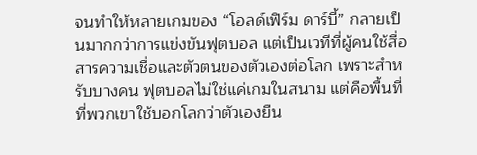จนทำให้หลายเกมของ “โอลด์เฟิร์ม ดาร์บี้” กลายเป็นมากกว่าการแข่งขันฟุตบอล แต่เป็นเวทีที่ผู้คนใช้สื่อสารความเชื่อและตัวตนของตัวเองต่อโลก เพราะสำหรับบางคน ฟุตบอลไม่ใช่แค่เกมในสนาม แต่คือพื้นที่ที่พวกเขาใช้บอกโลกว่าตัวเองยืน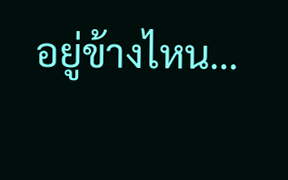อยู่ข้างไหน…